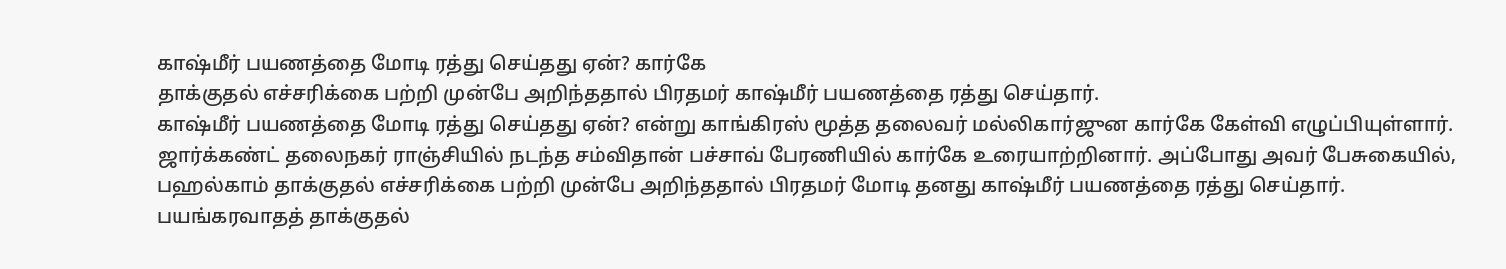காஷ்மீர் பயணத்தை மோடி ரத்து செய்தது ஏன்? கார்கே
தாக்குதல் எச்சரிக்கை பற்றி முன்பே அறிந்ததால் பிரதமர் காஷ்மீர் பயணத்தை ரத்து செய்தார்.
காஷ்மீர் பயணத்தை மோடி ரத்து செய்தது ஏன்? என்று காங்கிரஸ் மூத்த தலைவர் மல்லிகார்ஜுன கார்கே கேள்வி எழுப்பியுள்ளார்.
ஜார்க்கண்ட் தலைநகர் ராஞ்சியில் நடந்த சம்விதான் பச்சாவ் பேரணியில் கார்கே உரையாற்றினார். அப்போது அவர் பேசுகையில்,
பஹல்காம் தாக்குதல் எச்சரிக்கை பற்றி முன்பே அறிந்ததால் பிரதமர் மோடி தனது காஷ்மீர் பயணத்தை ரத்து செய்தார்.
பயங்கரவாதத் தாக்குதல்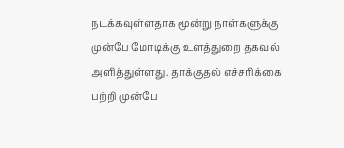நடக்கவுள்ளதாக மூன்று நாள்களுக்கு முன்பே மோடிக்கு உளத்துறை தகவல் அளித்துள்ளது. தாக்குதல் எச்சரிக்கை பற்றி முன்பே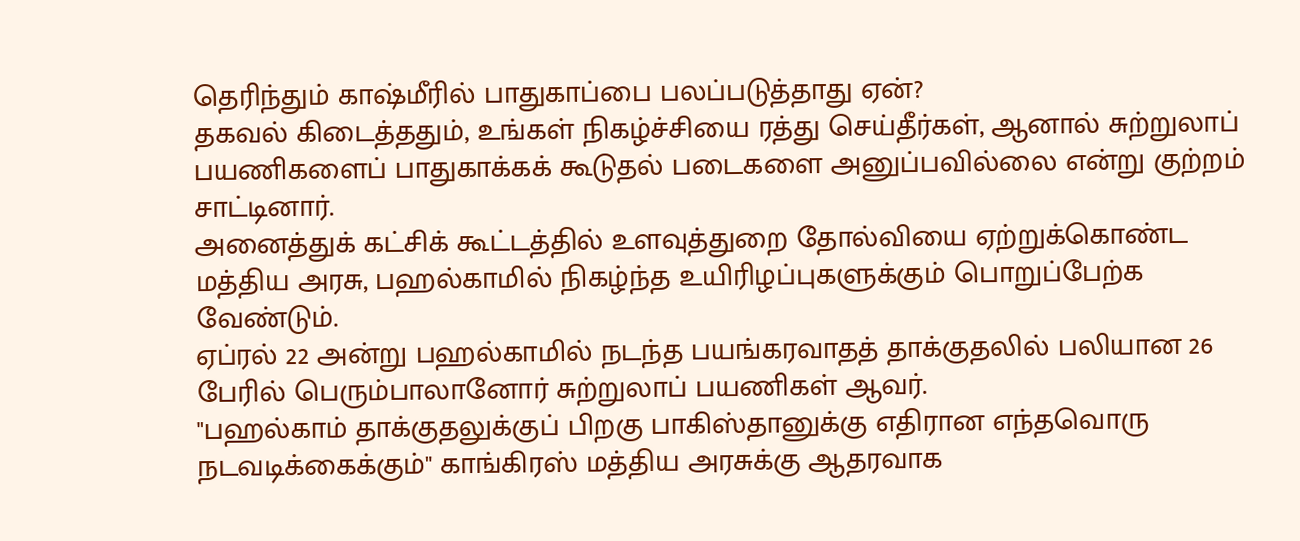தெரிந்தும் காஷ்மீரில் பாதுகாப்பை பலப்படுத்தாது ஏன்?
தகவல் கிடைத்ததும், உங்கள் நிகழ்ச்சியை ரத்து செய்தீர்கள், ஆனால் சுற்றுலாப் பயணிகளைப் பாதுகாக்கக் கூடுதல் படைகளை அனுப்பவில்லை என்று குற்றம் சாட்டினார்.
அனைத்துக் கட்சிக் கூட்டத்தில் உளவுத்துறை தோல்வியை ஏற்றுக்கொண்ட மத்திய அரசு, பஹல்காமில் நிகழ்ந்த உயிரிழப்புகளுக்கும் பொறுப்பேற்க வேண்டும்.
ஏப்ரல் 22 அன்று பஹல்காமில் நடந்த பயங்கரவாதத் தாக்குதலில் பலியான 26 பேரில் பெரும்பாலானோர் சுற்றுலாப் பயணிகள் ஆவர்.
"பஹல்காம் தாக்குதலுக்குப் பிறகு பாகிஸ்தானுக்கு எதிரான எந்தவொரு நடவடிக்கைக்கும்" காங்கிரஸ் மத்திய அரசுக்கு ஆதரவாக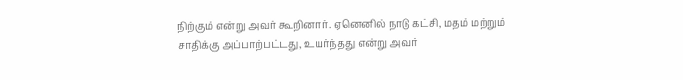நிற்கும் என்று அவர் கூறினார். ஏனெனில் நாடு கட்சி, மதம் மற்றும் சாதிக்கு அப்பாற்பட்டது, உயர்ந்தது என்று அவர்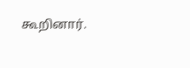கூறினார்.